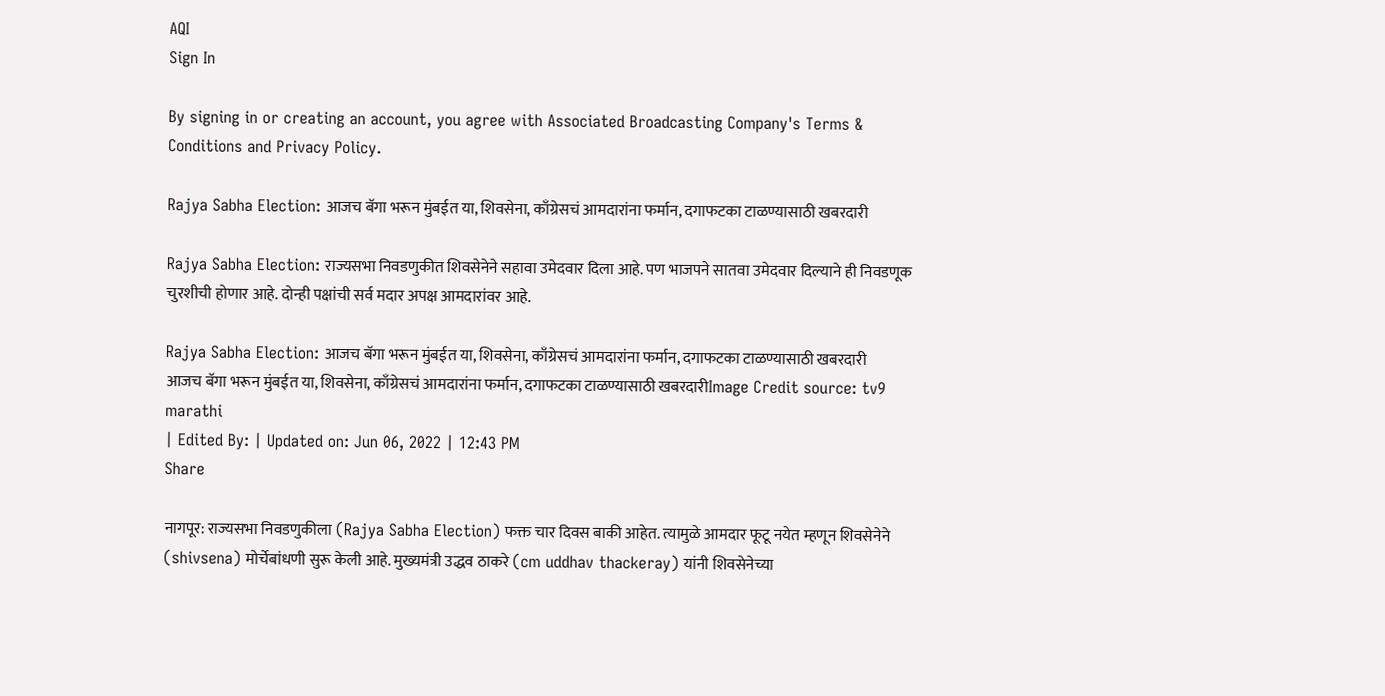AQI
Sign In

By signing in or creating an account, you agree with Associated Broadcasting Company's Terms & Conditions and Privacy Policy.

Rajya Sabha Election: आजच बॅगा भरून मुंबईत या, शिवसेना, काँग्रेसचं आमदारांना फर्मान, दगाफटका टाळण्यासाठी खबरदारी

Rajya Sabha Election: राज्यसभा निवडणुकीत शिवसेनेने सहावा उमेदवार दिला आहे. पण भाजपने सातवा उमेदवार दिल्याने ही निवडणूक चुरशीची होणार आहे. दोन्ही पक्षांची सर्व मदार अपक्ष आमदारांवर आहे.

Rajya Sabha Election: आजच बॅगा भरून मुंबईत या, शिवसेना, काँग्रेसचं आमदारांना फर्मान, दगाफटका टाळण्यासाठी खबरदारी
आजच बॅगा भरून मुंबईत या, शिवसेना, काँग्रेसचं आमदारांना फर्मान, दगाफटका टाळण्यासाठी खबरदारीImage Credit source: tv9 marathi
| Edited By: | Updated on: Jun 06, 2022 | 12:43 PM
Share

नागपूर: राज्यसभा निवडणुकीला (Rajya Sabha Election) फक्त चार दिवस बाकी आहेत. त्यामुळे आमदार फूटू नयेत म्हणून शिवसेनेने (shivsena) मोर्चेबांधणी सुरू केली आहे. मुख्यमंत्री उद्धव ठाकरे (cm uddhav thackeray) यांनी शिवसेनेच्या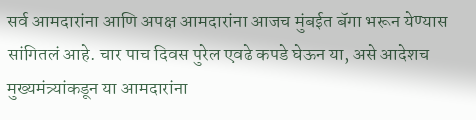सर्व आमदारांना आणि अपक्ष आमदारांना आजच मुंबईत बॅगा भरून येण्यास सांगितलं आहे. चार पाच दिवस पुरेल एवढे कपडे घेऊन या, असे आदेशच मुख्यमंत्र्यांकडून या आमदारांना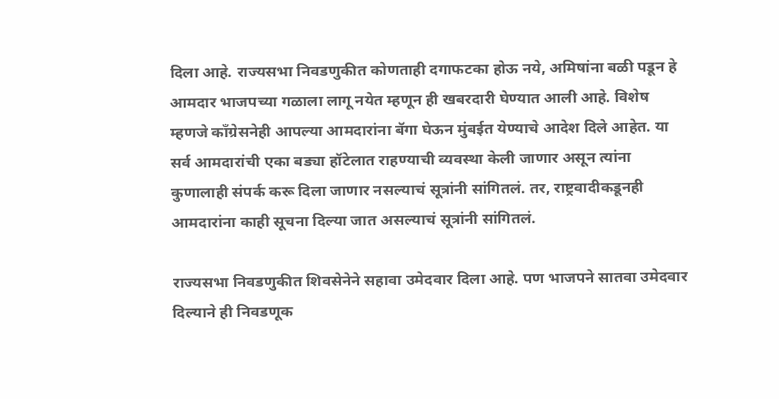दिला आहे. राज्यसभा निवडणुकीत कोणताही दगाफटका होऊ नये, अमिषांना बळी पडून हे आमदार भाजपच्या गळाला लागू नयेत म्हणून ही खबरदारी घेण्यात आली आहे. विशेष म्हणजे काँग्रेसनेही आपल्या आमदारांना बॅगा घेऊन मुंबईत येण्याचे आदेश दिले आहेत. या सर्व आमदारांची एका बड्या हॉटेलात राहण्याची व्यवस्था केली जाणार असून त्यांना कुणालाही संपर्क करू दिला जाणार नसल्याचं सूत्रांनी सांगितलं. तर, राष्ट्रवादीकडूनही आमदारांना काही सूचना दिल्या जात असल्याचं सूत्रांनी सांगितलं.

राज्यसभा निवडणुकीत शिवसेनेने सहावा उमेदवार दिला आहे. पण भाजपने सातवा उमेदवार दिल्याने ही निवडणूक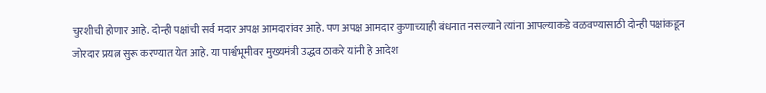चुरशीची होणार आहे. दोन्ही पक्षांची सर्व मदार अपक्ष आमदारांवर आहे. पण अपक्ष आमदार कुणाच्याही बंधनात नसल्याने त्यांना आपल्याकडे वळवण्यासाठी दोन्ही पक्षांकडून जोरदार प्रयत्न सुरू करण्यात येत आहे. या पार्श्वभूमीवर मुख्यमंत्री उद्धव ठाकरे यांनी हे आदेश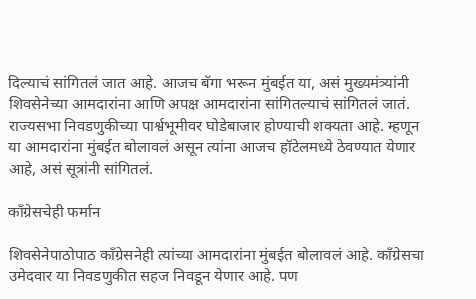दिल्याचं सांगितलं जात आहे. आजच बॅगा भरून मुंबईत या, असं मुख्यमंत्र्यांनी शिवसेनेच्या आमदारांना आणि अपक्ष आमदारांना सांगितल्याचं सांगितलं जातं. राज्यसभा निवडणुकीच्या पार्श्वभूमीवर घोडेबाजार होण्याची शक्यता आहे. म्हणून या आमदारांना मुंबईत बोलावलं असून त्यांना आजच हॉटेलमध्ये ठेवण्यात येणार आहे, असं सूत्रांनी सांगितलं.

काँग्रेसचेही फर्मान

शिवसेनेपाठोपाठ काँग्रेसनेही त्यांच्या आमदारांना मुंबईत बोलावलं आहे. काँग्रेसचा उमेदवार या निवडणुकीत सहज निवडून येणार आहे. पण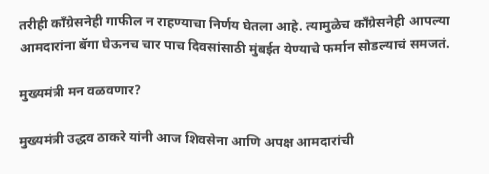तरीही काँग्रेसनेही गाफील न राहण्याचा निर्णय घेतला आहे. त्यामुळेच काँग्रेसनेही आपल्या आमदारांना बॅगा घेऊनच चार पाच दिवसांसाठी मुंबईत येण्याचे फर्मान सोडल्याचं समजतं.

मुख्यमंत्री मन वळवणार?

मुख्यमंत्री उद्धव ठाकरे यांनी आज शिवसेना आणि अपक्ष आमदारांची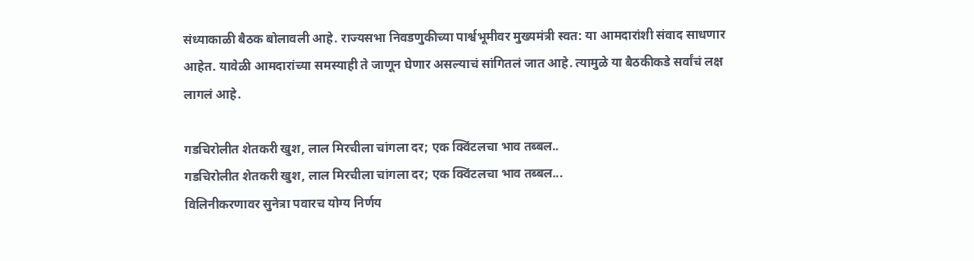संध्याकाळी बैठक बोलावली आहे. राज्यसभा निवडणुकीच्या पार्श्वभूमीवर मुख्यमंत्री स्वत: या आमदारांशी संवाद साधणार आहेत. यावेळी आमदारांच्या समस्याही ते जाणून घेणार असल्याचं सांगितलं जात आहे. त्यामुळे या बैठकीकडे सर्वांचं लक्ष लागलं आहे.

गडचिरोलीत शेतकरी खुश, लाल मिरचीला चांगला दर; एक क्विंटलचा भाव तब्बल..
गडचिरोलीत शेतकरी खुश, लाल मिरचीला चांगला दर; एक क्विंटलचा भाव तब्बल...
विलिनीकरणावर सुनेत्रा पवारच योग्य निर्णय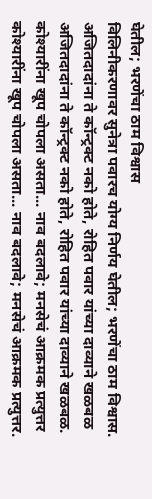घेतील; भरणेंचा ठाम विश्वास
विलिनीकरणावर सुनेत्रा पवारच योग्य निर्णय घेतील; भरणेंचा ठाम विश्वास.
अजितदादांना ते कॉन्ट्रक्ट नको होते, रोहित पवार यांच्या दाव्याने खळबळ
अजितदादांना ते कॉन्ट्रक्ट नको होते, रोहित पवार यांच्या दाव्याने खळबळ.
कोश्यारींना खूप चोपला असता... नाव बदलावे; मनसेचं आक्रमक प्रत्युत्तर
कोश्यारींना खूप चोपला असता... नाव बदलावे; मनसेचं आक्रमक प्रत्युत्तर.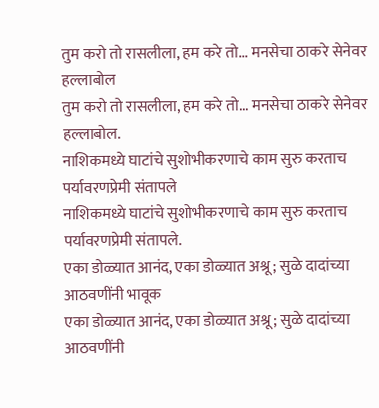तुम करो तो रासलीला, हम करे तो... मनसेचा ठाकरे सेनेवर हल्लाबोल
तुम करो तो रासलीला, हम करे तो... मनसेचा ठाकरे सेनेवर हल्लाबोल.
नाशिकमध्ये घाटांचे सुशोभीकरणाचे काम सुरु करताच पर्यावरणप्रेमी संतापले
नाशिकमध्ये घाटांचे सुशोभीकरणाचे काम सुरु करताच पर्यावरणप्रेमी संतापले.
एका डोळ्यात आनंद, एका डोळ्यात अश्रू; सुळे दादांच्या आठवणींनी भावूक
एका डोळ्यात आनंद, एका डोळ्यात अश्रू; सुळे दादांच्या आठवणींनी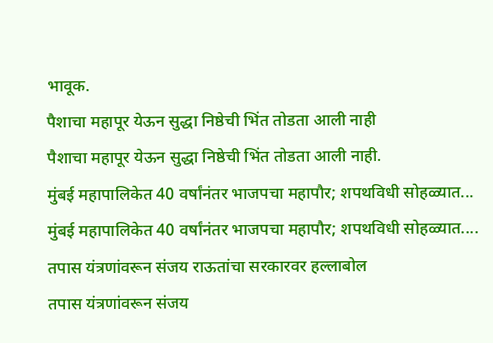भावूक.
पैशाचा महापूर येऊन सुद्धा निष्ठेची भिंत तोडता आली नाही
पैशाचा महापूर येऊन सुद्धा निष्ठेची भिंत तोडता आली नाही.
मुंबई महापालिकेत 40 वर्षांनंतर भाजपचा महापौर; शपथविधी सोहळ्यात...
मुंबई महापालिकेत 40 वर्षांनंतर भाजपचा महापौर; शपथविधी सोहळ्यात....
तपास यंत्रणांवरून संजय राऊतांचा सरकारवर हल्लाबोल
तपास यंत्रणांवरून संजय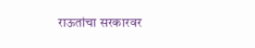राऊतांचा सरकारवर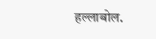हल्लाबोल.